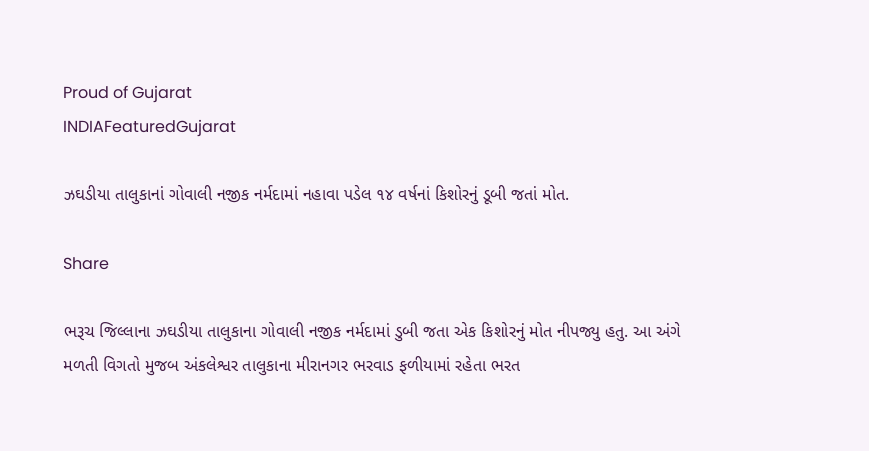Proud of Gujarat
INDIAFeaturedGujarat

ઝઘડીયા તાલુકાનાં ગોવાલી નજીક નર્મદામાં નહાવા પડેલ ૧૪ વર્ષનાં કિશોરનું ડૂબી જતાં મોત.

Share

ભરૂચ જિલ્લાના ઝઘડીયા તાલુકાના ગોવાલી નજીક નર્મદામાં ડુબી જતા એક કિશોરનું મોત નીપજ્યુ હતુ. આ અંગે મળતી વિગતો મુજબ અંકલેશ્વર તાલુકાના મીરાનગર ભરવાડ ફળીયામાં રહેતા ભરત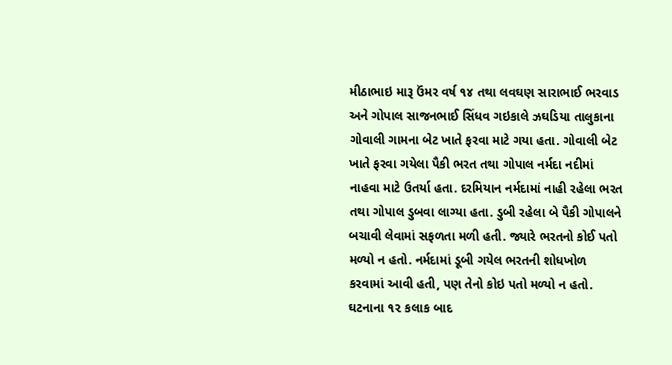મીઠાભાઇ મારૂ ઉંમર વર્ષ ૧૪ તથા લવઘણ સારાભાઈ ભરવાડ અને ગોપાલ સાજનભાઈ સિંધવ ગઇકાલે ઝઘડિયા તાલુકાના ગોવાલી ગામના બેટ ખાતે ફરવા માટે ગયા હતા. ગોવાલી બેટ ખાતે ફરવા ગયેલા પૈકી ભરત તથા ગોપાલ નર્મદા નદીમાં નાહવા માટે ઉતર્યા હતા. દરમિયાન નર્મદામાં નાહી રહેલા ભરત તથા ગોપાલ ડુબવા લાગ્યા હતા. ડુબી રહેલા બે પૈકી ગોપાલને બચાવી લેવામાં સફળતા મળી હતી. જ્યારે ભરતનો કોઈ પતો મળ્યો ન હતો. નર્મદામાં ડૂબી ગયેલ ભરતની શોધખોળ કરવામાં આવી હતી, પણ તેનો કોઇ પતો મળ્યો ન હતો. ઘટનાના ૧૨ કલાક બાદ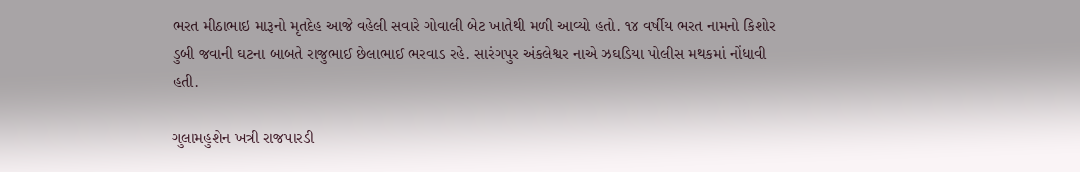ભરત મીઠાભાઇ મારૂનો મૃતદેહ આજે વહેલી સવારે ગોવાલી બેટ ખાતેથી મળી આવ્યો હતો. ૧૪ વર્ષીય ભરત નામનો કિશોર ડુબી જવાની ઘટના બાબતે રાજુભાઈ છેલાભાઈ ભરવાડ રહે. સારંગપુર અંકલેશ્વર નાએ ઝઘડિયા પોલીસ મથકમાં નોંધાવી હતી.

ગુલામહુશેન ખત્રી રાજપારડી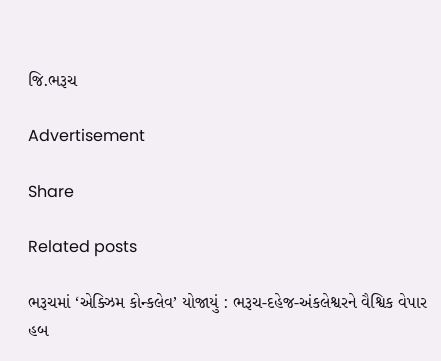જિ.ભરૂચ

Advertisement

Share

Related posts

ભરૂચમાં ‘એક્ઝિમ કોન્કલેવ’ યોજાયું : ભરૂચ-દહેજ-અંકલેશ્વરને વૈશ્વિક વેપાર હબ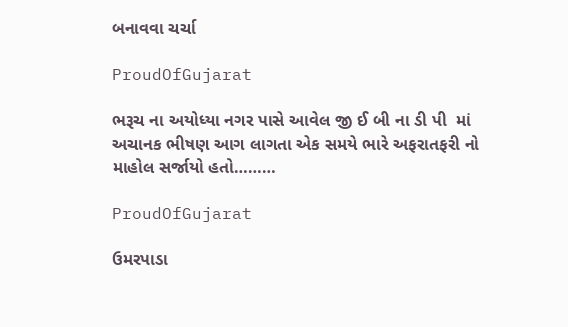બનાવવા ચર્ચા

ProudOfGujarat

ભરૂચ ના અયોધ્યા નગર પાસે આવેલ જી ઈ બી ના ડી પી  માં અચાનક ભીષણ આગ લાગતા એક સમયે ભારે અફરાતફરી નો માહોલ સર્જાયો હતો………

ProudOfGujarat

ઉમરપાડા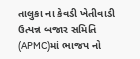તાલુકા ના કેવડી ખેતીવાડી ઉત્પન્ન બજાર સમિતિ (APMC)માં ભાજપ નો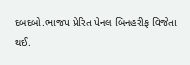દબદબો.ભાજપ પ્રેરિત પેનલ બિનહરીફ વિજેતા થઈ.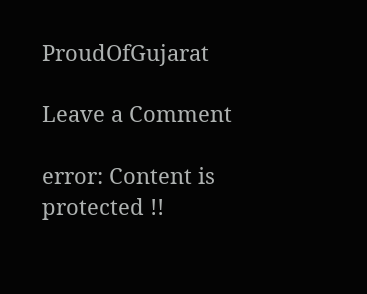ProudOfGujarat

Leave a Comment

error: Content is protected !!